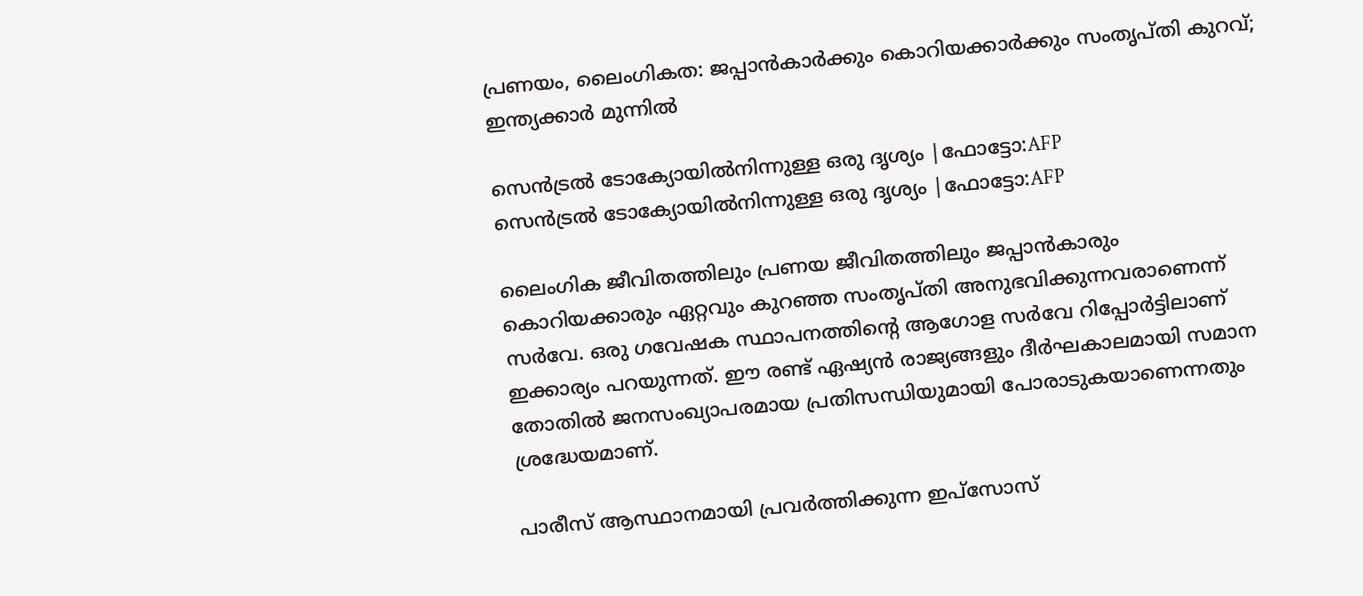പ്രണയം, ലൈംഗികത: ജപ്പാന്‍കാര്‍ക്കും കൊറിയക്കാര്‍ക്കും സംതൃപ്തി കുറവ്; ഇന്ത്യക്കാര്‍ മുന്നില്‍

സെന്‍ട്രല്‍ ടോക്യോയില്‍നിന്നുള്ള ഒരു ദൃശ്യം |ഫോട്ടോ:AFP
സെന്‍ട്രല്‍ ടോക്യോയില്‍നിന്നുള്ള ഒരു ദൃശ്യം |ഫോട്ടോ:AFP

ലൈംഗിക ജീവിതത്തിലും പ്രണയ ജീവിതത്തിലും ജപ്പാന്‍കാരും കൊറിയക്കാരും ഏറ്റവും കുറഞ്ഞ സംതൃപ്തി അനുഭവിക്കുന്നവരാണെന്ന് സര്‍വേ. ഒരു ഗവേഷക സ്ഥാപനത്തിന്റെ ആഗോള സര്‍വേ റിപ്പോര്‍ട്ടിലാണ് ഇക്കാര്യം പറയുന്നത്. ഈ രണ്ട് ഏഷ്യന്‍ രാജ്യങ്ങളും ദീര്‍ഘകാലമായി സമാന തോതിൽ ജനസംഖ്യാപരമായ പ്രതിസന്ധിയുമായി പോരാടുകയാണെന്നതും ശ്രദ്ധേയമാണ്.

പാരീസ് ആസ്ഥാനമായി പ്രവര്‍ത്തിക്കുന്ന ഇപ്സോസ്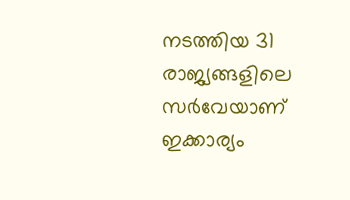നടത്തിയ 31 രാജ്യങ്ങളിലെ സര്‍വേയാണ് ഇക്കാര്യം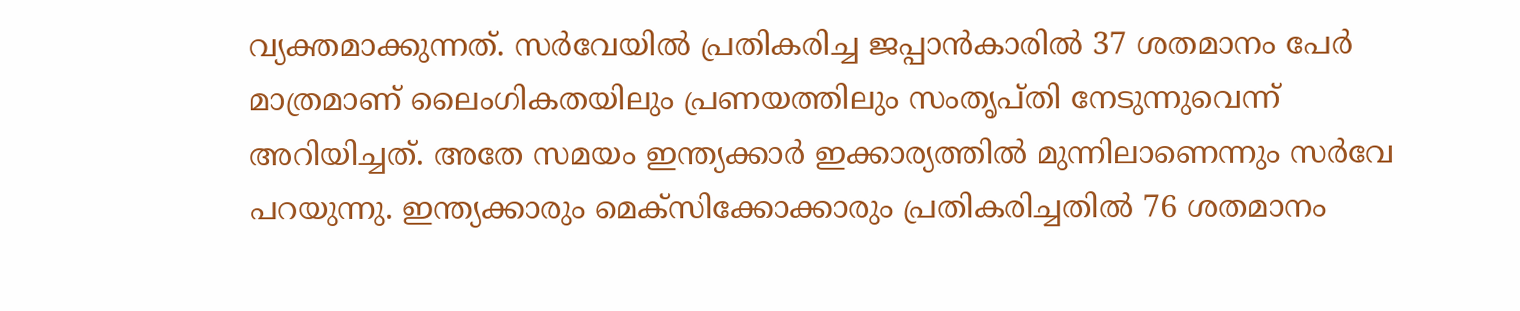വ്യക്തമാക്കുന്നത്. സര്‍വേയില്‍ പ്രതികരിച്ച ജപ്പാന്‍കാരില്‍ 37 ശതമാനം പേര്‍ മാത്രമാണ് ലൈംഗികതയിലും പ്രണയത്തിലും സംതൃപ്തി നേടുന്നുവെന്ന് അറിയിച്ചത്. അതേ സമയം ഇന്ത്യക്കാര്‍ ഇക്കാര്യത്തില്‍ മുന്നിലാണെന്നും സര്‍വേ പറയുന്നു. ഇന്ത്യക്കാരും മെക്‌സിക്കോക്കാരും പ്രതികരിച്ചതില്‍ 76 ശതമാനം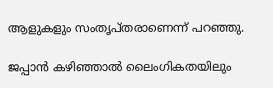ആളുകളും സംതൃപ്തരാണെന്ന് പറഞ്ഞു.

ജപ്പാന്‍ കഴിഞ്ഞാല്‍ ലൈംഗികതയിലും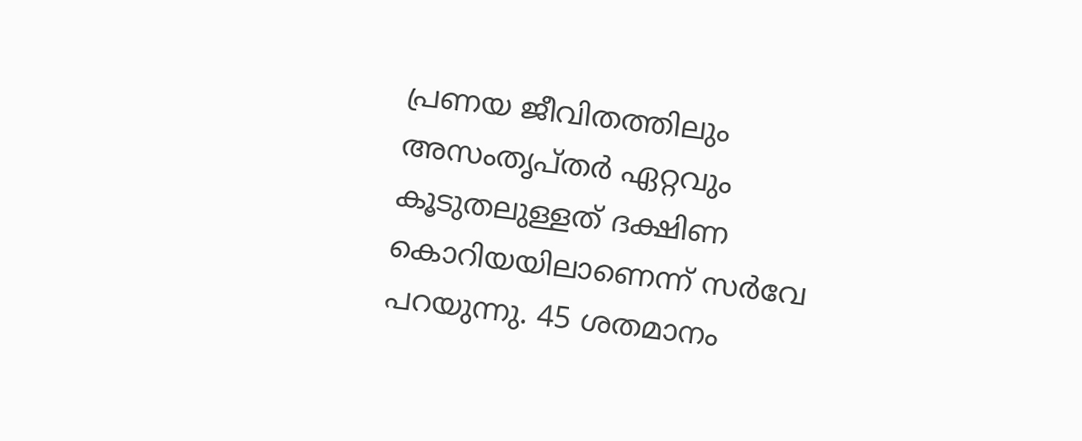പ്രണയ ജീവിതത്തിലും അസംതൃപ്തര്‍ ഏറ്റവും കൂടുതലുള്ളത് ദക്ഷിണ കൊറിയയിലാണെന്ന് സര്‍വേ പറയുന്നു. 45 ശതമാനം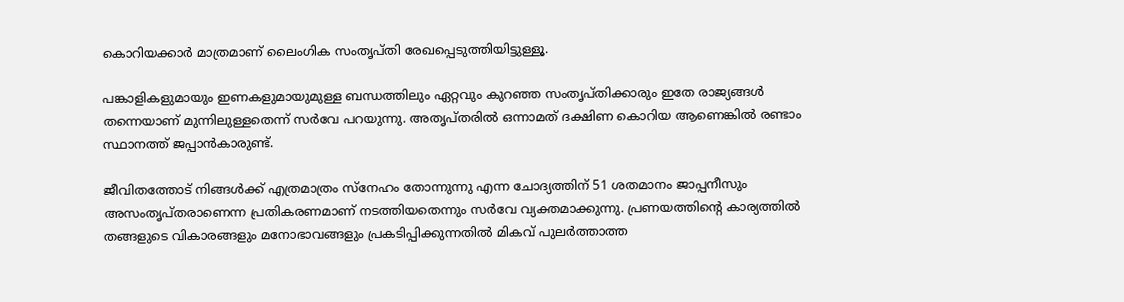കൊറിയക്കാര്‍ മാത്രമാണ് ലൈംഗിക സംതൃപ്തി രേഖപ്പെടുത്തിയിട്ടുള്ളൂ.

പങ്കാളികളുമായും ഇണകളുമായുമുള്ള ബന്ധത്തിലും ഏറ്റവും കുറഞ്ഞ സംതൃപ്തിക്കാരും ഇതേ രാജ്യങ്ങള്‍ തന്നെയാണ് മുന്നിലുള്ളതെന്ന് സര്‍വേ പറയുന്നു. അതൃപ്തരില്‍ ഒന്നാമത് ദക്ഷിണ കൊറിയ ആണെങ്കില്‍ രണ്ടാം സ്ഥാനത്ത് ജപ്പാന്‍കാരുണ്ട്.

ജീവിതത്തോട് നിങ്ങള്‍ക്ക് എത്രമാത്രം സ്‌നേഹം തോന്നുന്നു എന്ന ചോദ്യത്തിന് 51 ശതമാനം ജാപ്പനീസും അസംതൃപ്തരാണെന്ന പ്രതികരണമാണ് നടത്തിയതെന്നും സര്‍വേ വ്യക്തമാക്കുന്നു. പ്രണയത്തിന്റെ കാര്യത്തില്‍ തങ്ങളുടെ വികാരങ്ങളും മനോഭാവങ്ങളും പ്രകടിപ്പിക്കുന്നതില്‍ മികവ് പുലര്‍ത്താത്ത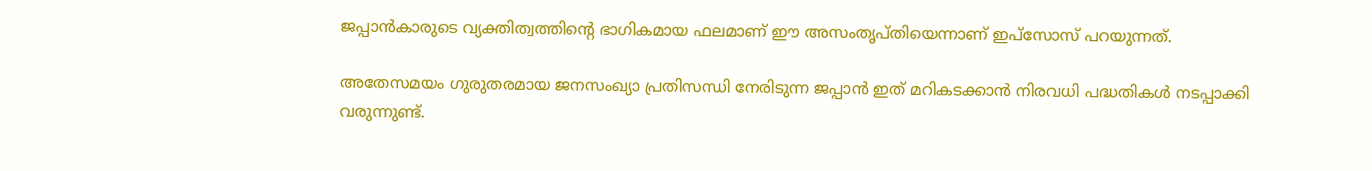ജപ്പാന്‍കാരുടെ വ്യക്തിത്വത്തിന്റെ ഭാഗികമായ ഫലമാണ് ഈ അസംതൃപ്തിയെന്നാണ് ഇപ്സോസ് പറയുന്നത്.

അതേസമയം ഗുരുതരമായ ജനസംഖ്യാ പ്രതിസന്ധി നേരിടുന്ന ജപ്പാന്‍ ഇത് മറികടക്കാന്‍ നിരവധി പദ്ധതികള്‍ നടപ്പാക്കി വരുന്നുണ്ട്.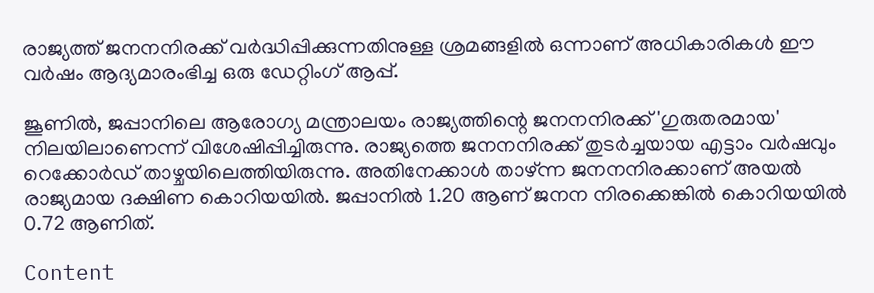രാജ്യത്ത് ജനനനിരക്ക് വര്‍ദ്ധിപ്പിക്കുന്നതിനുള്ള ശ്രമങ്ങളില്‍ ഒന്നാണ് അധികാരികള്‍ ഈ വര്‍ഷം ആദ്യമാരംഭിച്ച ഒരു ഡേറ്റിംഗ് ആപ്പ്.

ജൂണില്‍, ജപ്പാനിലെ ആരോഗ്യ മന്ത്രാലയം രാജ്യത്തിന്റെ ജനനനിരക്ക് 'ഗുരുതരമായ' നിലയിലാണെന്ന് വിശേഷിപ്പിച്ചിരുന്നു. രാജ്യത്തെ ജനനനിരക്ക് തുടര്‍ച്ചയായ എട്ടാം വര്‍ഷവും റെക്കോര്‍ഡ് താഴ്ചയിലെത്തിയിരുന്നു. അതിനേക്കാള്‍ താഴ്ന്ന ജനനനിരക്കാണ് അയല്‍ രാജ്യമായ ദക്ഷിണ കൊറിയയില്‍. ജപ്പാനില്‍ 1.20 ആണ് ജനന നിരക്കെങ്കില്‍ കൊറിയയില്‍ 0.72 ആണിത്.

Content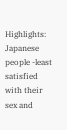Highlights: Japanese people -least satisfied with their sex and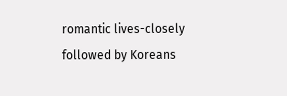romantic lives-closely followed by Koreans